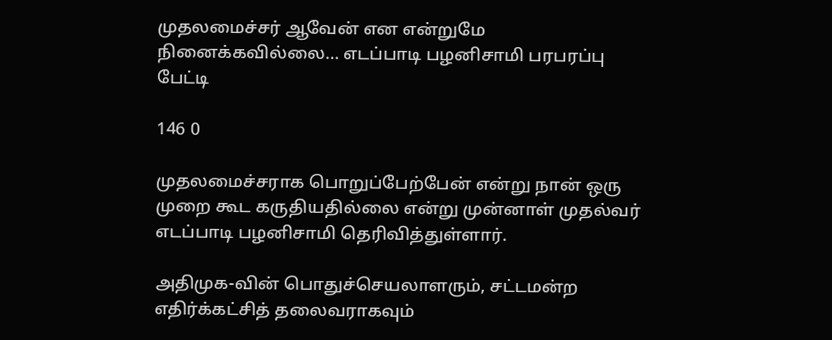முதலமைச்சர் ஆவேன் என என்றுமே நினைக்கவில்லை… எடப்பாடி பழனிசாமி பரபரப்பு பேட்டி

146 0

முதலமைச்சராக பொறுப்பேற்பேன் என்று நான் ஒரு முறை கூட கருதியதில்லை என்று முன்னாள் முதல்வர் எடப்பாடி பழனிசாமி தெரிவித்துள்ளார்.

அதிமுக-வின் பொதுச்செயலாளரும், சட்டமன்ற எதிர்க்கட்சித் தலைவராகவும்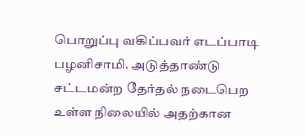பொறுப்பு வகிப்பவர் எடப்பாடி பழனிசாமி. அடுத்தாண்டு சட்டமன்ற தேர்தல் நடைபெற உள்ள நிலையில் அதற்கான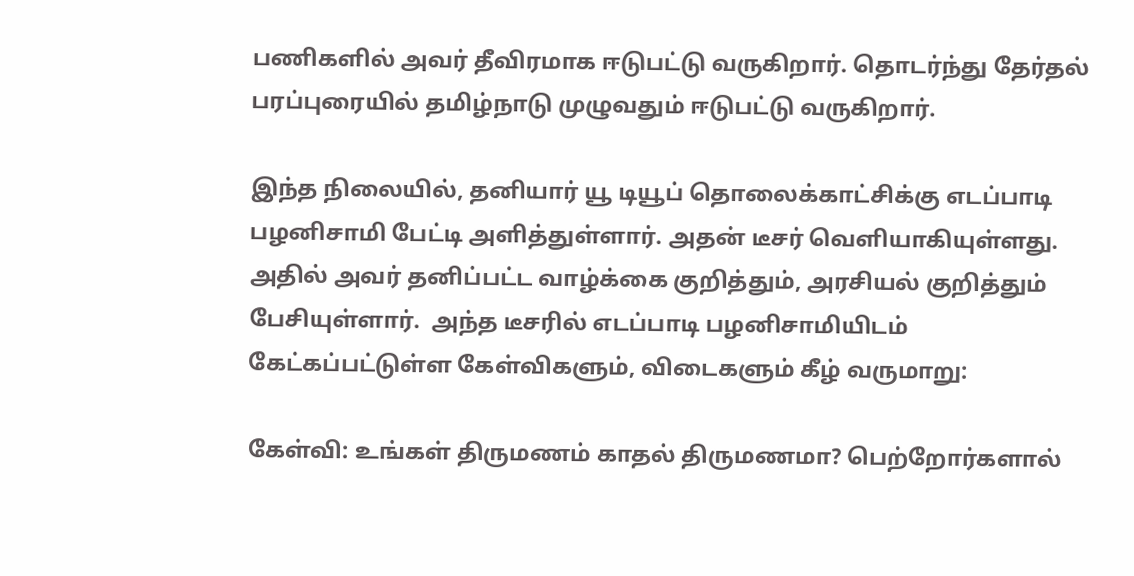பணிகளில் அவர் தீவிரமாக ஈடுபட்டு வருகிறார். தொடர்ந்து தேர்தல் பரப்புரையில் தமிழ்நாடு முழுவதும் ஈடுபட்டு வருகிறார்.

இந்த நிலையில், தனியார் யூ டியூப் தொலைக்காட்சிக்கு எடப்பாடி பழனிசாமி பேட்டி அளித்துள்ளார். அதன் டீசர் வெளியாகியுள்ளது. அதில் அவர் தனிப்பட்ட வாழ்க்கை குறித்தும், அரசியல் குறித்தும் பேசியுள்ளார்.  அந்த டீசரில் எடப்பாடி பழனிசாமியிடம் கேட்கப்பட்டுள்ள கேள்விகளும், விடைகளும் கீழ் வருமாறு:

கேள்வி: உங்கள் திருமணம் காதல் திருமணமா? பெற்றோர்களால்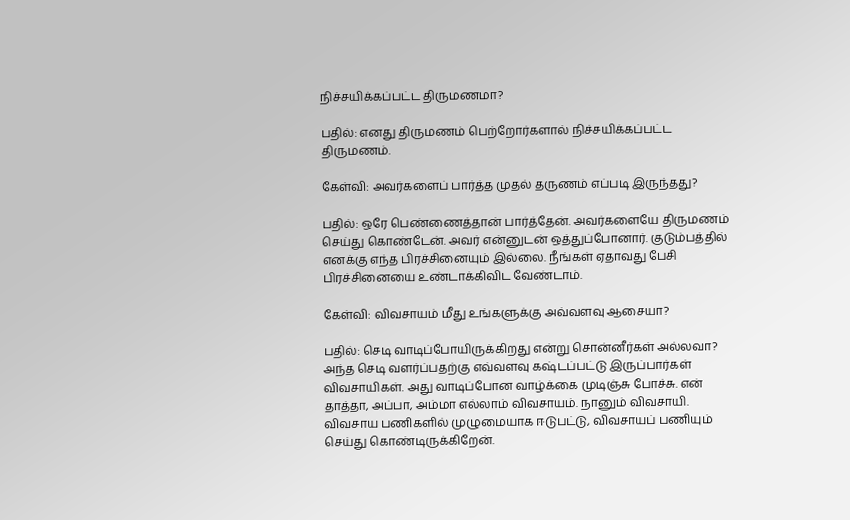நிச்சயிக்கப்பட்ட திருமணமா?

பதில்: எனது திருமணம் பெற்றோர்களால் நிச்சயிக்கப்பட்ட திருமணம்.

கேள்வி: அவர்களைப் பார்த்த முதல் தருணம் எப்படி இருந்தது?

பதில்: ஒரே பெண்ணைத்தான் பார்த்தேன். அவர்களையே திருமணம் செய்து கொண்டேன். அவர் என்னுடன் ஒத்துப்போனார். குடும்பத்தில் எனக்கு எந்த பிரச்சினையும் இல்லை. நீங்கள் ஏதாவது பேசி பிரச்சினையை உண்டாக்கிவிட வேண்டாம்.

கேள்வி: விவசாயம் மீது உங்களுக்கு அவ்வளவு ஆசையா?

பதில்: செடி வாடிப்போயிருக்கிறது என்று சொன்னீர்கள் அல்லவா? அந்த செடி வளர்ப்பதற்கு எவ்வளவு கஷ்டப்பட்டு இருப்பார்கள் விவசாயிகள். அது வாடிப்போன வாழ்க்கை முடிஞ்சு போச்சு. என் தாத்தா, அப்பா, அம்மா எல்லாம் விவசாயம். நானும் விவசாயி. விவசாய பணிகளில் முழுமையாக ஈடுபட்டு, விவசாயப் பணியும் செய்து கொண்டிருக்கிறேன்.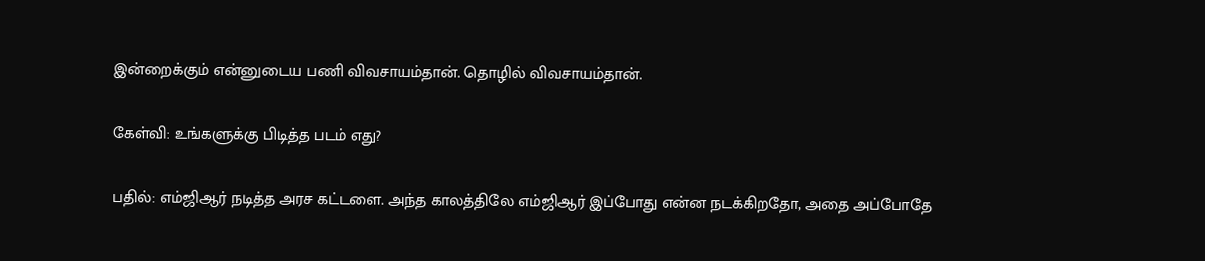இன்றைக்கும் என்னுடைய பணி விவசாயம்தான். தொழில் விவசாயம்தான்.

கேள்வி: உங்களுக்கு பிடித்த படம் எது?

பதில்: எம்ஜிஆர் நடித்த அரச கட்டளை. அந்த காலத்திலே எம்ஜிஆர் இப்போது என்ன நடக்கிறதோ, அதை அப்போதே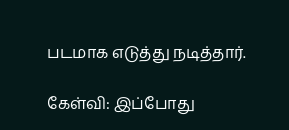படமாக எடுத்து நடித்தார்.

கேள்வி: இப்போது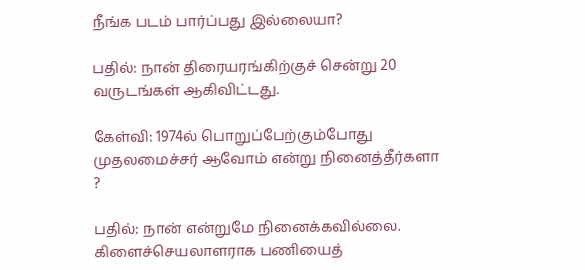நீங்க படம் பார்ப்பது இல்லையா?

பதில்: நான் திரையரங்கிற்குச் சென்று 20 வருடங்கள் ஆகிவிட்டது.

கேள்வி: 1974ல் பொறுப்பேற்கும்போது முதலமைச்சர் ஆவோம் என்று நினைத்தீர்களா ?

பதில்: நான் என்றுமே நினைக்கவில்லை. கிளைச்செயலாளராக பணியைத்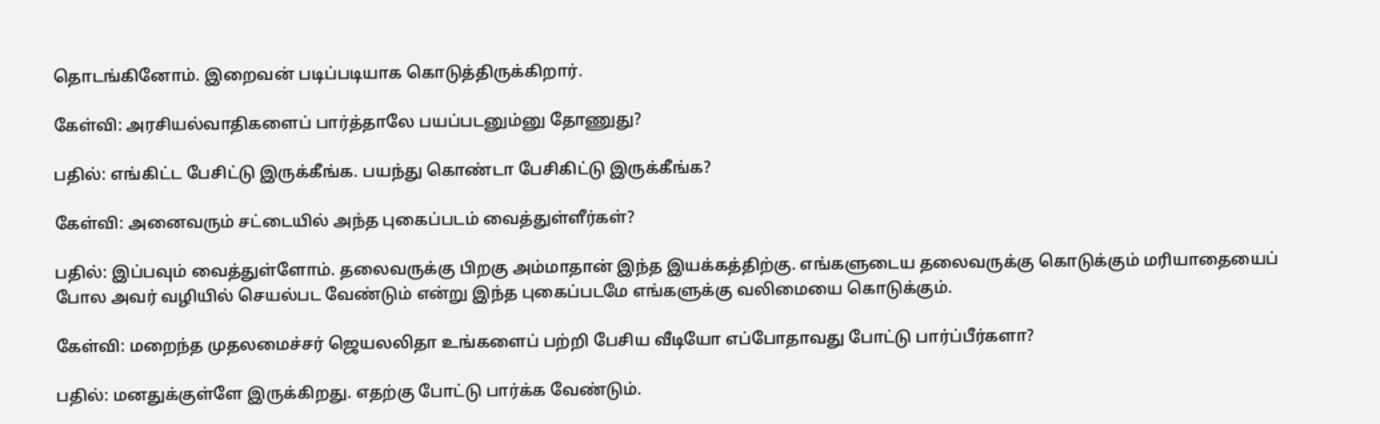தொடங்கினோம். இறைவன் படிப்படியாக கொடுத்திருக்கிறார்.

கேள்வி: அரசியல்வாதிகளைப் பார்த்தாலே பயப்படனும்னு தோணுது?

பதில்: எங்கிட்ட பேசிட்டு இருக்கீங்க. பயந்து கொண்டா பேசிகிட்டு இருக்கீங்க?

கேள்வி: அனைவரும் சட்டையில் அந்த புகைப்படம் வைத்துள்ளீர்கள்?

பதில்: இப்பவும் வைத்துள்ளோம். தலைவருக்கு பிறகு அம்மாதான் இந்த இயக்கத்திற்கு. எங்களுடைய தலைவருக்கு கொடுக்கும் மரியாதையைப் போல அவர் வழியில் செயல்பட வேண்டும் என்று இந்த புகைப்படமே எங்களுக்கு வலிமையை கொடுக்கும்.

கேள்வி: மறைந்த முதலமைச்சர் ஜெயலலிதா உங்களைப் பற்றி பேசிய வீடியோ எப்போதாவது போட்டு பார்ப்பீர்களா?

பதில்: மனதுக்குள்ளே இருக்கிறது. எதற்கு போட்டு பார்க்க வேண்டும்.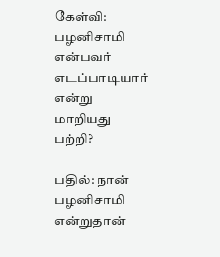கேள்வி: பழனிசாமி என்பவர் எடப்பாடியார் என்று மாறியது பற்றி?

பதில்: நான் பழனிசாமி என்றுதான்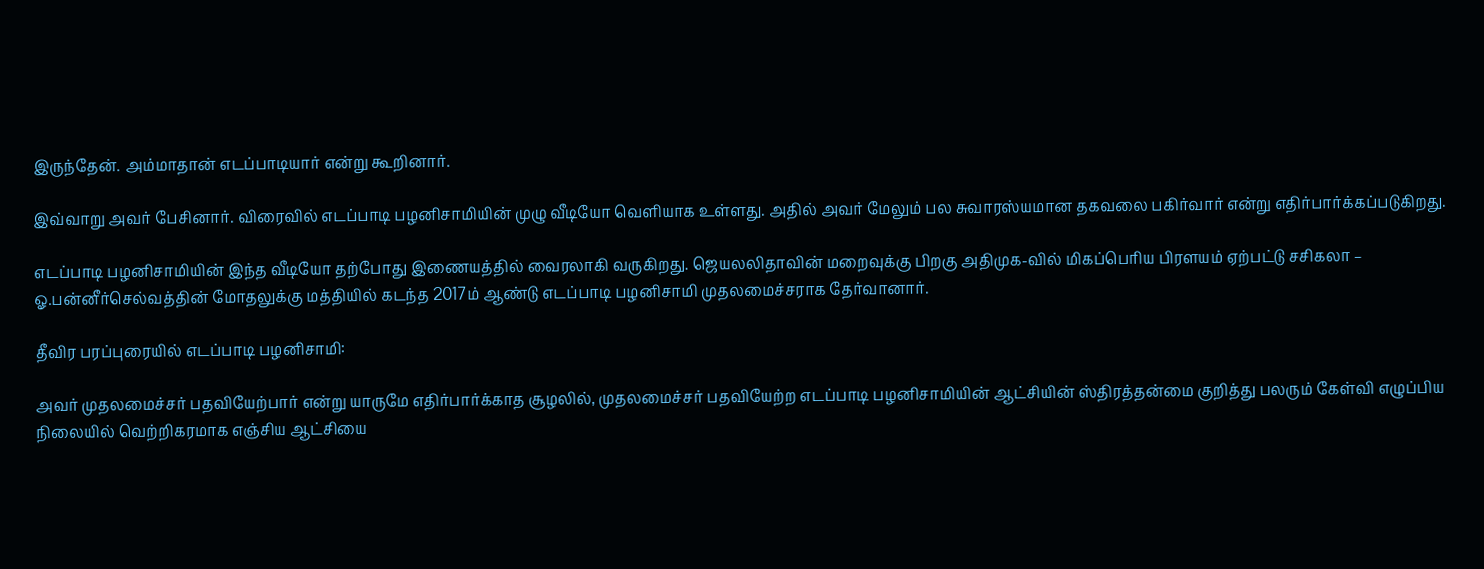இருந்தேன். அம்மாதான் எடப்பாடியார் என்று கூறினார்.

இவ்வாறு அவர் பேசினார். விரைவில் எடப்பாடி பழனிசாமியின் முழு வீடியோ வெளியாக உள்ளது. அதில் அவர் மேலும் பல சுவாரஸ்யமான தகவலை பகிர்வார் என்று எதிர்பார்க்கப்படுகிறது.

எடப்பாடி பழனிசாமியின் இந்த வீடியோ தற்போது இணையத்தில் வைரலாகி வருகிறது. ஜெயலலிதாவின் மறைவுக்கு பிறகு அதிமுக-வில் மிகப்பெரிய பிரளயம் ஏற்பட்டு சசிகலா – ஓ.பன்னீர்செல்வத்தின் மோதலுக்கு மத்தியில் கடந்த 2017ம் ஆண்டு எடப்பாடி பழனிசாமி முதலமைச்சராக தேர்வானார்.

தீவிர பரப்புரையில் எடப்பாடி பழனிசாமி:

அவர் முதலமைச்சர் பதவியேற்பார் என்று யாருமே எதிர்பார்க்காத சூழலில், முதலமைச்சர் பதவியேற்ற எடப்பாடி பழனிசாமியின் ஆட்சியின் ஸ்திரத்தன்மை குறித்து பலரும் கேள்வி எழுப்பிய நிலையில் வெற்றிகரமாக எஞ்சிய ஆட்சியை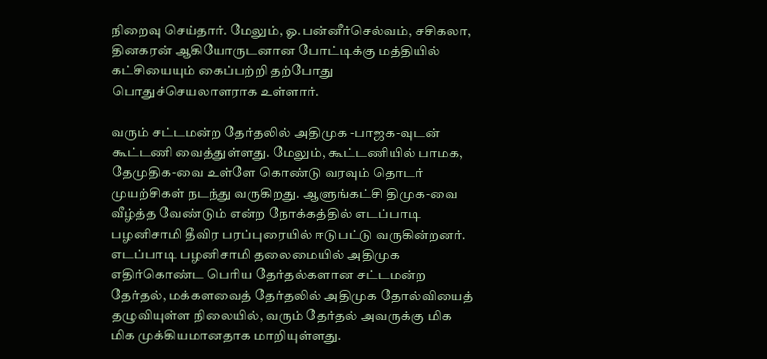நிறைவு செய்தார். மேலும், ஓ.பன்னீர்செல்வம், சசிகலா, தினகரன் ஆகியோருடனான போட்டிக்கு மத்தியில் கட்சியையும் கைப்பற்றி தற்போது பொதுச்செயலாளராக உள்ளார்.

வரும் சட்டமன்ற தேர்தலில் அதிமுக -பாஜக-வுடன் கூட்டணி வைத்துள்ளது. மேலும், கூட்டணியில் பாமக, தேமுதிக-வை உள்ளே கொண்டு வரவும் தொடர் முயற்சிகள் நடந்து வருகிறது. ஆளுங்கட்சி திமுக-வை வீழ்த்த வேண்டும் என்ற நோக்கத்தில் எடப்பாடி பழனிசாமி தீவிர பரப்புரையில் ஈடுபட்டு வருகின்றனர். எடப்பாடி பழனிசாமி தலைமையில் அதிமுக எதிர்கொண்ட பெரிய தேர்தல்களான சட்டமன்ற தேர்தல், மக்களவைத் தேர்தலில் அதிமுக தோல்வியைத் தழுவியுள்ள நிலையில், வரும் தேர்தல் அவருக்கு மிக மிக முக்கியமானதாக மாறியுள்ளது.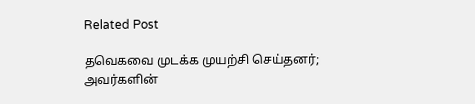Related Post

தவெகவை முடக்க முயற்சி செய்தனர்; அவர்களின்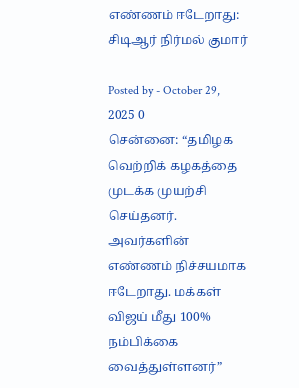எண்ணம் ஈடேறாது: சிடிஆர் நிர்மல் குமார்

Posted by - October 29, 2025 0
சென்னை: “தமிழக வெற்றிக் கழகத்தை முடக்க முயற்சி செய்தனர். அவர்களின் எண்ணம் நிச்சயமாக ஈடேறாது. மக்கள் விஜய் மீது 100% நம்பிக்கை வைத்துள்ளனர்”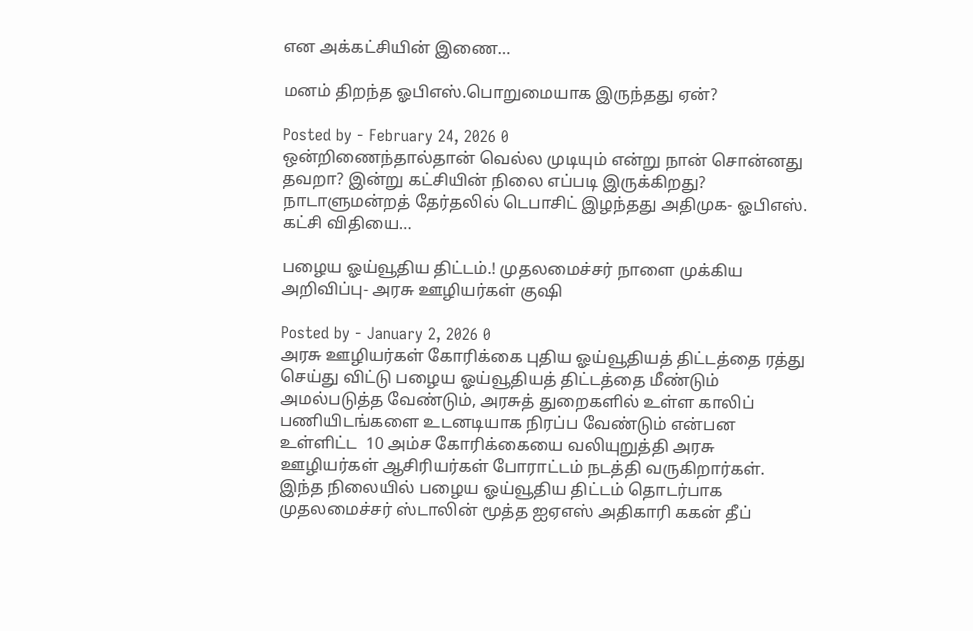என அக்கட்சியின் இணை…

மனம் திறந்த ஓபிஎஸ்.பொறுமையாக இருந்தது ஏன்?

Posted by - February 24, 2026 0
ஒன்றிணைந்தால்தான் வெல்ல முடியும் என்று நான் சொன்னது தவறா? இன்று கட்சியின் நிலை எப்படி இருக்கிறது? நாடாளுமன்றத் தேர்தலில் டெபாசிட் இழந்தது அதிமுக- ஓபிஎஸ். கட்சி விதியை…

பழைய ஓய்வூதிய திட்டம்.! முதலமைச்சர் நாளை முக்கிய அறிவிப்பு- அரசு ஊழியர்கள் குஷி

Posted by - January 2, 2026 0
அரசு ஊழியர்கள் கோரிக்கை புதிய ஓய்வூதியத் திட்டத்தை ரத்து செய்து விட்டு பழைய ஓய்வூதியத் திட்டத்தை மீண்டும் அமல்படுத்த வேண்டும், அரசுத் துறைகளில் உள்ள காலிப் பணியிடங்களை உடனடியாக நிரப்ப வேண்டும் என்பன உள்ளிட்ட  10 அம்ச கோரிக்கையை வலியுறுத்தி அரசு ஊழியர்கள் ஆசிரியர்கள் போராட்டம் நடத்தி வருகிறார்கள். இந்த நிலையில் பழைய ஓய்வூதிய திட்டம் தொடர்பாக முதலமைச்சர் ஸ்டாலின் மூத்த ஐஏஎஸ் அதிகாரி ககன் தீப்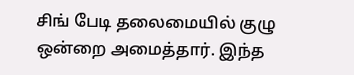சிங் பேடி தலைமையில் குழு ஒன்றை அமைத்தார். இந்த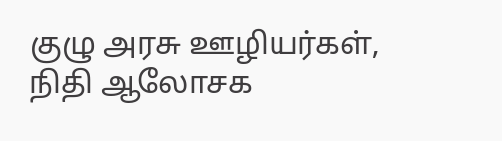குழு அரசு ஊழியர்கள், நிதி ஆலோசக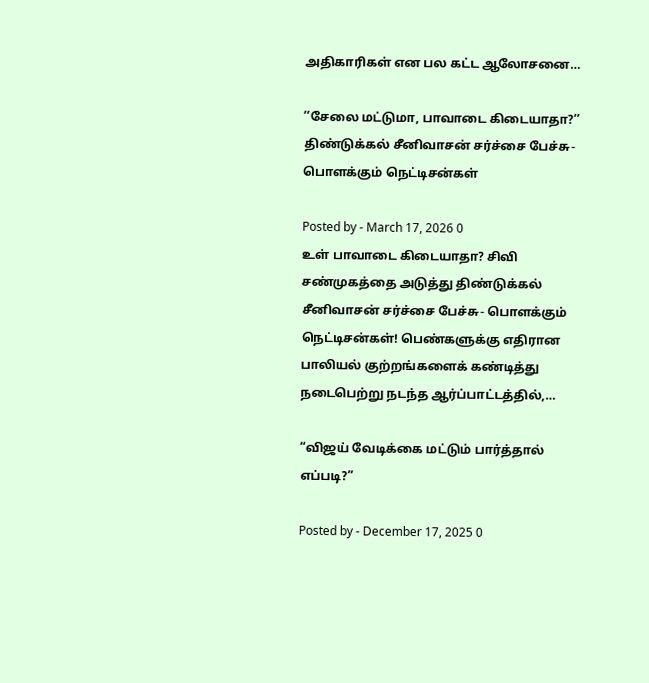அதிகாரிகள் என பல கட்ட ஆலோசனை…

’’சேலை மட்டுமா, பாவாடை கிடையாதா?’’ திண்டுக்கல் சீனிவாசன் சர்ச்சை பேச்சு- பொளக்கும் நெட்டிசன்கள்

Posted by - March 17, 2026 0
உள் பாவாடை கிடையாதா? சிவி சண்முகத்தை அடுத்து திண்டுக்கல் சீனிவாசன் சர்ச்சை பேச்சு- பொளக்கும் நெட்டிசன்கள்! பெண்களுக்கு எதிரான பாலியல் குற்றங்களைக் கண்டித்து நடைபெற்று நடந்த ஆர்ப்பாட்டத்தில்,…

“விஜய் வேடிக்கை மட்டும் பார்த்தால் எப்படி?”

Posted by - December 17, 2025 0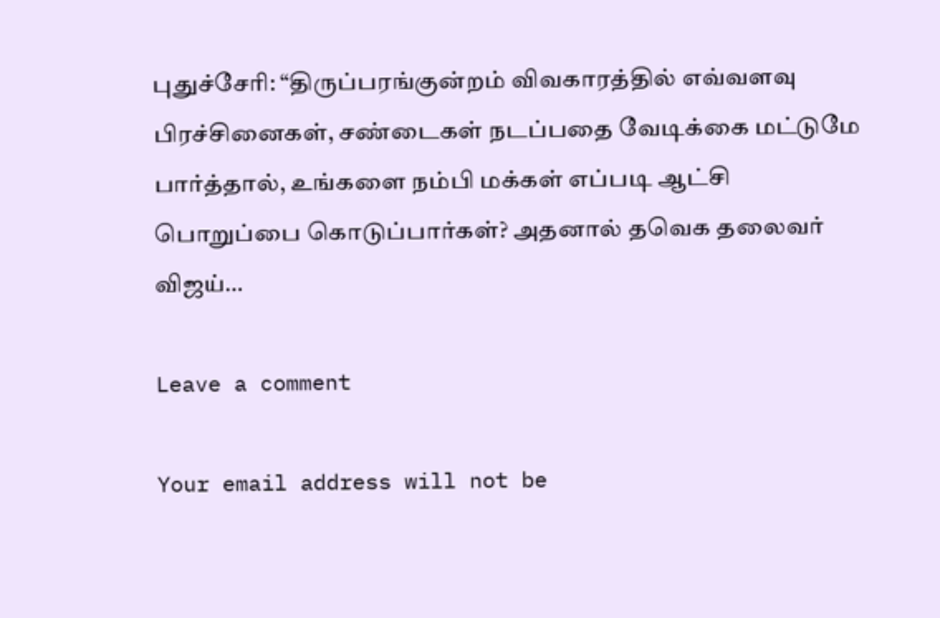புதுச்சேரி: “திருப்பரங்குன்றம் விவகாரத்தில் எவ்வளவு பிரச்சினைகள், சண்டைகள் நடப்பதை வேடிக்கை மட்டுமே பார்த்தால், உங்களை நம்பி மக்கள் எப்படி ஆட்சி பொறுப்பை கொடுப்பார்கள்? அதனால் தவெக தலைவர் விஜய்…

Leave a comment

Your email address will not be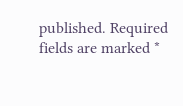published. Required fields are marked *